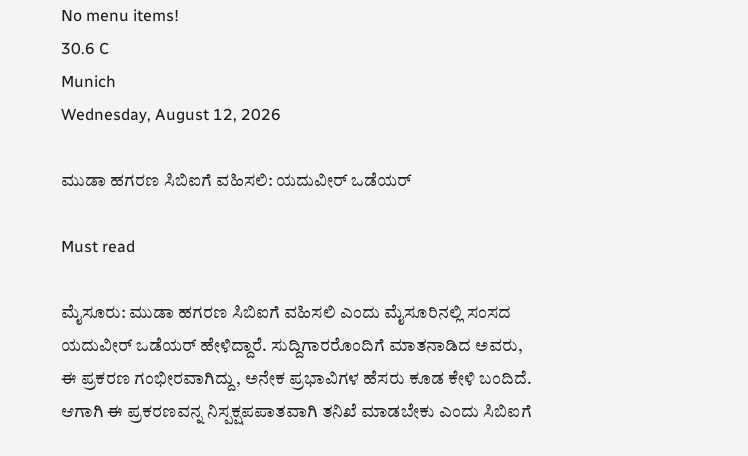No menu items!
30.6 C
Munich
Wednesday, August 12, 2026

ಮುಡಾ ಹಗರಣ ಸಿಬಿಐಗೆ ವಹಿಸಲಿ: ಯದುವೀರ್ ಒಡೆಯರ್

Must read

ಮೈಸೂರು: ಮುಡಾ ಹಗರಣ ಸಿಬಿಐಗೆ ವಹಿಸಲಿ ಎಂದು ಮೈಸೂರಿನಲ್ಲಿ ಸಂಸದ ಯದುವೀರ್ ಒಡೆಯರ್ ಹೇಳಿದ್ದಾರೆ. ಸುದ್ದಿಗಾರರೊಂದಿಗೆ ಮಾತನಾಡಿದ ಅವರು, ಈ ಪ್ರಕರಣ ಗಂಭೀರವಾಗಿದ್ದು, ಅನೇಕ ಪ್ರಭಾವಿಗಳ ಹೆಸರು ಕೂಡ ಕೇಳಿ ಬಂದಿದೆ. ಆಗಾಗಿ ಈ ಪ್ರಕರಣವನ್ನ ನಿಸ್ಪಕ್ಷಪಪಾತವಾಗಿ ತನಿಖೆ ಮಾಡಬೇಕು ಎಂದು ಸಿಬಿಐಗೆ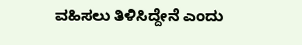ವಹಿಸಲು ತಿಳಿಸಿದ್ದೇನೆ ಎಂದು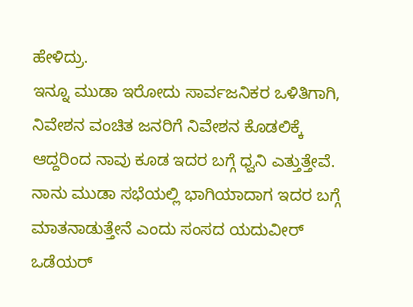ಹೇಳಿದ್ರು.
ಇನ್ನೂ ಮುಡಾ ಇರೋದು ಸಾರ್ವಜನಿಕರ ಒಳಿತಿಗಾಗಿ, ನಿವೇಶನ ವಂಚಿತ ಜನರಿಗೆ ನಿವೇಶನ ಕೊಡಲಿಕ್ಕೆ ಆದ್ದರಿಂದ ನಾವು ಕೂಡ ಇದರ ಬಗ್ಗೆ ಧ್ವನಿ ಎತ್ತುತ್ತೇವೆ. ನಾನು ಮುಡಾ ಸಭೆಯಲ್ಲಿ ಭಾಗಿಯಾದಾಗ ಇದರ ಬಗ್ಗೆ ಮಾತನಾಡುತ್ತೇನೆ ಎಂದು ಸಂಸದ ಯದುವೀರ್ ಒಡೆಯರ್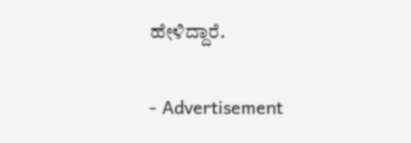ಹೇಳಿದ್ದಾರೆ.

- Advertisement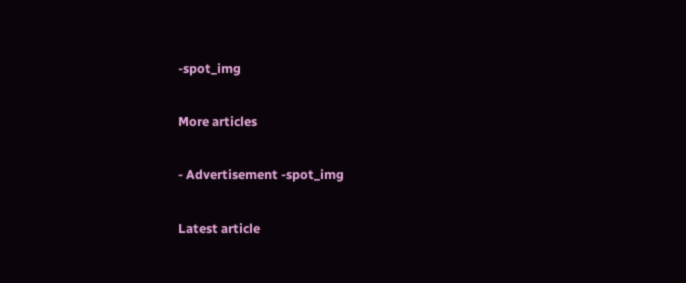-spot_img

More articles

- Advertisement -spot_img

Latest article